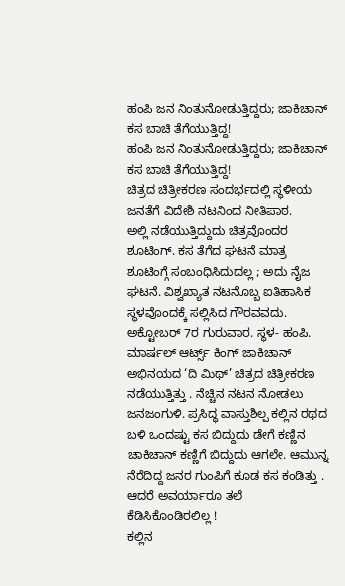ಹಂಪಿ ಜನ ನಿಂತುನೋಡುತ್ತಿದ್ದರು; ಜಾಕಿಚಾನ್ ಕಸ ಬಾಚಿ ತೆಗೆಯುತ್ತಿದ್ದ!
ಹಂಪಿ ಜನ ನಿಂತುನೋಡುತ್ತಿದ್ದರು; ಜಾಕಿಚಾನ್ ಕಸ ಬಾಚಿ ತೆಗೆಯುತ್ತಿದ್ದ!
ಚಿತ್ರದ ಚಿತ್ರೀಕರಣ ಸಂದರ್ಭದಲ್ಲಿ ಸ್ಥಳೀಯ ಜನತೆಗೆ ವಿದೇಶಿ ನಟನಿಂದ ನೀತಿಪಾಠ.
ಅಲ್ಲಿ ನಡೆಯುತ್ತಿದ್ದುದು ಚಿತ್ರವೊಂದರ ಶೂಟಿಂಗ್. ಕಸ ತೆಗೆದ ಘಟನೆ ಮಾತ್ರ ಶೂಟಿಂಗ್ಗೆ ಸಂಬಂಧಿಸಿದುದಲ್ಲ ; ಅದು ನೈಜ ಘಟನೆ. ವಿಶ್ವಖ್ಯಾತ ನಟನೊಬ್ಬ ಐತಿಹಾಸಿಕ ಸ್ಥಳವೊಂದಕ್ಕೆ ಸಲ್ಲಿಸಿದ ಗೌರವವದು.
ಅಕ್ಟೋಬರ್ 7ರ ಗುರುವಾರ. ಸ್ಥಳ- ಹಂಪಿ. ಮಾರ್ಷಲ್ ಆರ್ಟ್ಸ್ ಕಿಂಗ್ ಜಾಕಿಚಾನ್ ಅಭಿನಯದ ‘ದಿ ಮಿಥ್’ ಚಿತ್ರದ ಚಿತ್ರೀಕರಣ ನಡೆಯುತ್ತಿತ್ತು . ನೆಚ್ಚಿನ ನಟನ ನೋಡಲು ಜನಜಂಗುಳಿ. ಪ್ರಸಿದ್ಧ ವಾಸ್ತುಶಿಲ್ಪ ಕಲ್ಲಿನ ರಥದ ಬಳಿ ಒಂದಷ್ಟು ಕಸ ಬಿದ್ದುದು ಡೇಗೆ ಕಣ್ಣಿನ ಚಾಕಿಚಾನ್ ಕಣ್ಣಿಗೆ ಬಿದ್ದುದು ಆಗಲೇ. ಆಮುನ್ನ ನೆರೆದಿದ್ದ ಜನರ ಗುಂಪಿಗೆ ಕೂಡ ಕಸ ಕಂಡಿತ್ತು . ಆದರೆ ಅವರ್ಯಾರೂ ತಲೆ ಕೆಡಿಸಿಕೊಂಡಿರಲಿಲ್ಲ !
ಕಲ್ಲಿನ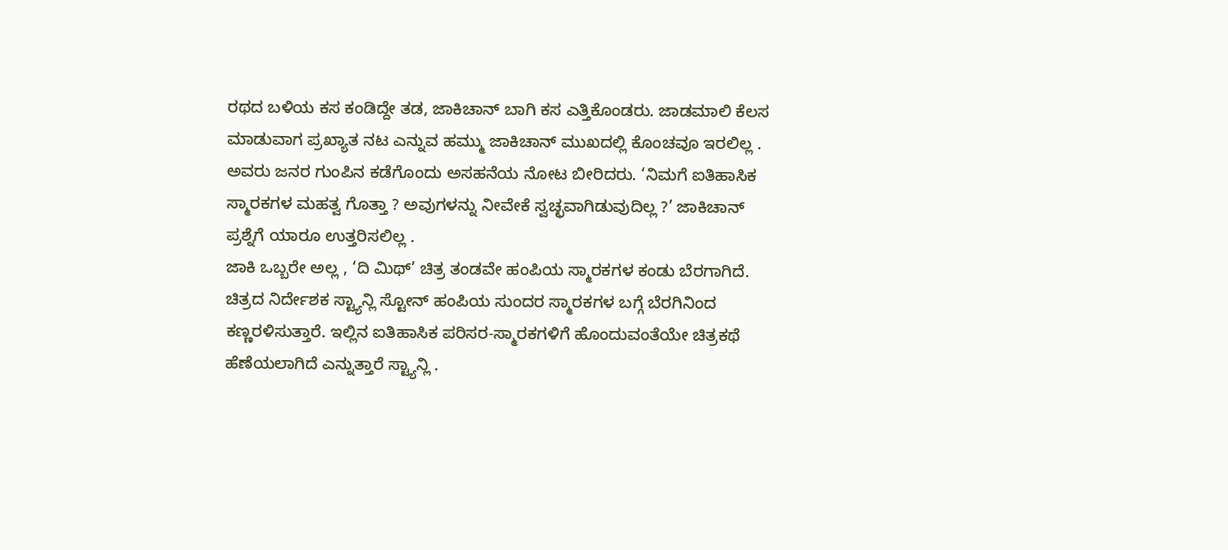ರಥದ ಬಳಿಯ ಕಸ ಕಂಡಿದ್ದೇ ತಡ, ಜಾಕಿಚಾನ್ ಬಾಗಿ ಕಸ ಎತ್ತಿಕೊಂಡರು. ಜಾಡಮಾಲಿ ಕೆಲಸ ಮಾಡುವಾಗ ಪ್ರಖ್ಯಾತ ನಟ ಎನ್ನುವ ಹಮ್ಮು ಜಾಕಿಚಾನ್ ಮುಖದಲ್ಲಿ ಕೊಂಚವೂ ಇರಲಿಲ್ಲ . ಅವರು ಜನರ ಗುಂಪಿನ ಕಡೆಗೊಂದು ಅಸಹನೆಯ ನೋಟ ಬೀರಿದರು. ‘ನಿಮಗೆ ಐತಿಹಾಸಿಕ ಸ್ಮಾರಕಗಳ ಮಹತ್ವ ಗೊತ್ತಾ ? ಅವುಗಳನ್ನು ನೀವೇಕೆ ಸ್ವಚ್ಛವಾಗಿಡುವುದಿಲ್ಲ ?’ ಜಾಕಿಚಾನ್ ಪ್ರಶ್ನೆಗೆ ಯಾರೂ ಉತ್ತರಿಸಲಿಲ್ಲ .
ಜಾಕಿ ಒಬ್ಬರೇ ಅಲ್ಲ , ‘ದಿ ಮಿಥ್’ ಚಿತ್ರ ತಂಡವೇ ಹಂಪಿಯ ಸ್ಮಾರಕಗಳ ಕಂಡು ಬೆರಗಾಗಿದೆ. ಚಿತ್ರದ ನಿರ್ದೇಶಕ ಸ್ಟ್ಯಾನ್ಲಿ ಸ್ಟೋನ್ ಹಂಪಿಯ ಸುಂದರ ಸ್ಮಾರಕಗಳ ಬಗ್ಗೆ ಬೆರಗಿನಿಂದ ಕಣ್ಣರಳಿಸುತ್ತಾರೆ. ಇಲ್ಲಿನ ಐತಿಹಾಸಿಕ ಪರಿಸರ-ಸ್ಮಾರಕಗಳಿಗೆ ಹೊಂದುವಂತೆಯೇ ಚಿತ್ರಕಥೆ ಹೆಣೆಯಲಾಗಿದೆ ಎನ್ನುತ್ತಾರೆ ಸ್ಟ್ಯಾನ್ಲಿ .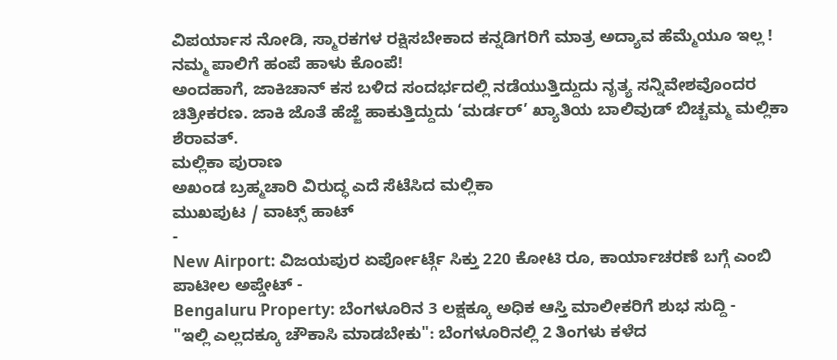ವಿಪರ್ಯಾಸ ನೋಡಿ, ಸ್ಮಾರಕಗಳ ರಕ್ಷಿಸಬೇಕಾದ ಕನ್ನಡಿಗರಿಗೆ ಮಾತ್ರ ಅದ್ಯಾವ ಹೆಮ್ಮೆಯೂ ಇಲ್ಲ ! ನಮ್ಮ ಪಾಲಿಗೆ ಹಂಪೆ ಹಾಳು ಕೊಂಪೆ!
ಅಂದಹಾಗೆ, ಜಾಕಿಚಾನ್ ಕಸ ಬಳಿದ ಸಂದರ್ಭದಲ್ಲಿ ನಡೆಯುತ್ತಿದ್ದುದು ನೃತ್ಯ ಸನ್ನಿವೇಶವೊಂದರ ಚಿತ್ರೀಕರಣ. ಜಾಕಿ ಜೊತೆ ಹೆಜ್ಜೆ ಹಾಕುತ್ತಿದ್ದುದು ‘ಮರ್ಡರ್’ ಖ್ಯಾತಿಯ ಬಾಲಿವುಡ್ ಬಿಚ್ಚಮ್ಮ ಮಲ್ಲಿಕಾ ಶೆರಾವತ್.
ಮಲ್ಲಿಕಾ ಪುರಾಣ
ಅಖಂಡ ಬ್ರಹ್ಮಚಾರಿ ವಿರುದ್ಧ ಎದೆ ಸೆಟೆಸಿದ ಮಲ್ಲಿಕಾ
ಮುಖಪುಟ / ವಾಟ್ಸ್ ಹಾಟ್
-
New Airport: ವಿಜಯಪುರ ಏರ್ಪೋರ್ಟ್ಗೆ ಸಿಕ್ತು 220 ಕೋಟಿ ರೂ, ಕಾರ್ಯಾಚರಣೆ ಬಗ್ಗೆ ಎಂಬಿ ಪಾಟೀಲ ಅಪ್ಡೇಟ್ -
Bengaluru Property: ಬೆಂಗಳೂರಿನ 3 ಲಕ್ಷಕ್ಕೂ ಅಧಿಕ ಆಸ್ತಿ ಮಾಲೀಕರಿಗೆ ಶುಭ ಸುದ್ದಿ -
"ಇಲ್ಲಿ ಎಲ್ಲದಕ್ಕೂ ಚೌಕಾಸಿ ಮಾಡಬೇಕು": ಬೆಂಗಳೂರಿನಲ್ಲಿ 2 ತಿಂಗಳು ಕಳೆದ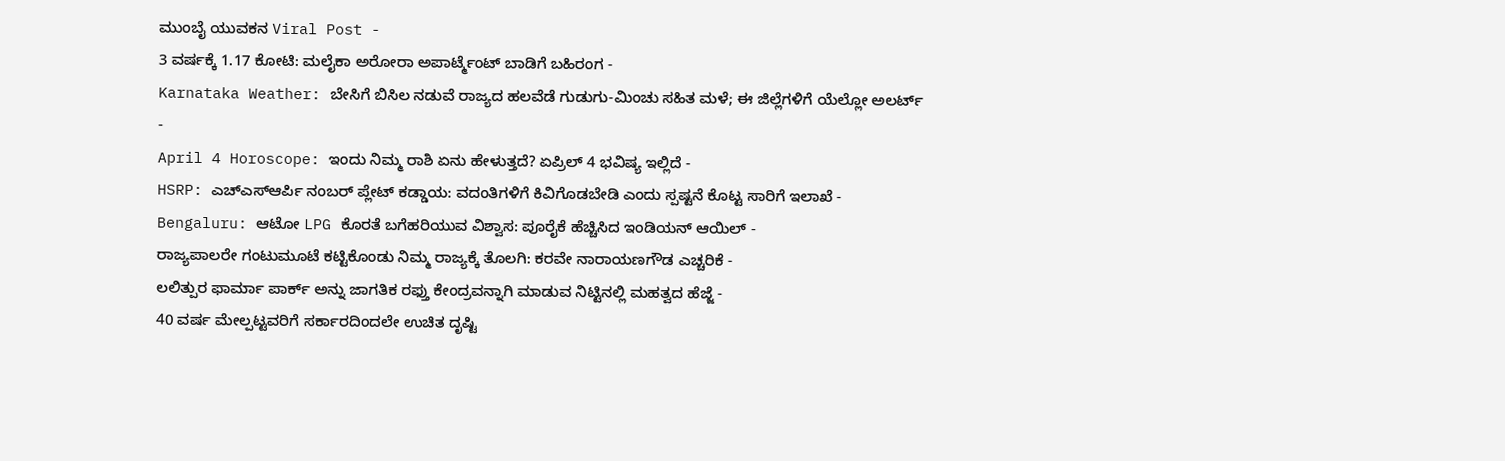ಮುಂಬೈ ಯುವಕನ Viral Post -
3 ವರ್ಷಕ್ಕೆ 1.17 ಕೋಟಿ: ಮಲೈಕಾ ಅರೋರಾ ಅಪಾರ್ಟ್ಮೆಂಟ್ ಬಾಡಿಗೆ ಬಹಿರಂಗ -
Karnataka Weather: ಬೇಸಿಗೆ ಬಿಸಿಲ ನಡುವೆ ರಾಜ್ಯದ ಹಲವೆಡೆ ಗುಡುಗು-ಮಿಂಚು ಸಹಿತ ಮಳೆ; ಈ ಜಿಲ್ಲೆಗಳಿಗೆ ಯೆಲ್ಲೋ ಅಲರ್ಟ್ -
April 4 Horoscope: ಇಂದು ನಿಮ್ಮ ರಾಶಿ ಏನು ಹೇಳುತ್ತದೆ? ಏಪ್ರಿಲ್ 4 ಭವಿಷ್ಯ ಇಲ್ಲಿದೆ -
HSRP: ಎಚ್ಎಸ್ಆರ್ಪಿ ನಂಬರ್ ಪ್ಲೇಟ್ ಕಡ್ಡಾಯ: ವದಂತಿಗಳಿಗೆ ಕಿವಿಗೊಡಬೇಡಿ ಎಂದು ಸ್ಪಷ್ಟನೆ ಕೊಟ್ಟ ಸಾರಿಗೆ ಇಲಾಖೆ -
Bengaluru: ಆಟೋ LPG ಕೊರತೆ ಬಗೆಹರಿಯುವ ವಿಶ್ವಾಸ: ಪೂರೈಕೆ ಹೆಚ್ಚಿಸಿದ ಇಂಡಿಯನ್ ಆಯಿಲ್ -
ರಾಜ್ಯಪಾಲರೇ ಗಂಟುಮೂಟೆ ಕಟ್ಟಿಕೊಂಡು ನಿಮ್ಮ ರಾಜ್ಯಕ್ಕೆ ತೊಲಗಿ: ಕರವೇ ನಾರಾಯಣಗೌಡ ಎಚ್ಚರಿಕೆ -
ಲಲಿತ್ಪುರ ಫಾರ್ಮಾ ಪಾರ್ಕ್ ಅನ್ನು ಜಾಗತಿಕ ರಫ್ತು ಕೇಂದ್ರವನ್ನಾಗಿ ಮಾಡುವ ನಿಟ್ಟಿನಲ್ಲಿ ಮಹತ್ವದ ಹೆಜ್ಜೆ -
40 ವರ್ಷ ಮೇಲ್ಪಟ್ಟವರಿಗೆ ಸರ್ಕಾರದಿಂದಲೇ ಉಚಿತ ದೃಷ್ಟಿ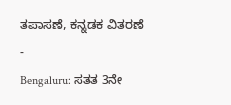ತಪಾಸಣೆ, ಕನ್ನಡಕ ವಿತರಣೆ -
Bengaluru: ಸತತ 3ನೇ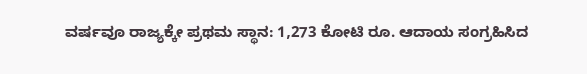ವರ್ಷವೂ ರಾಜ್ಯಕ್ಕೇ ಪ್ರಥಮ ಸ್ಥಾನ: 1,273 ಕೋಟಿ ರೂ. ಆದಾಯ ಸಂಗ್ರಹಿಸಿದ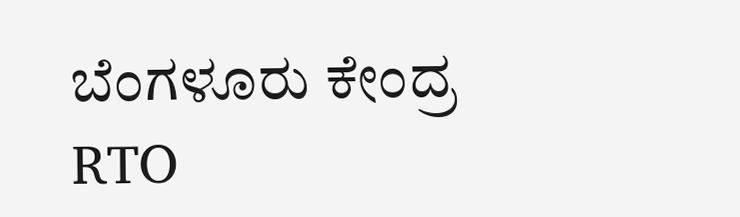ಬೆಂಗಳೂರು ಕೇಂದ್ರ RTO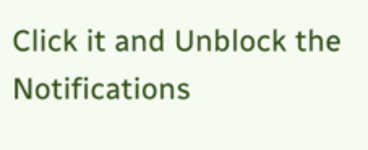Click it and Unblock the Notifications